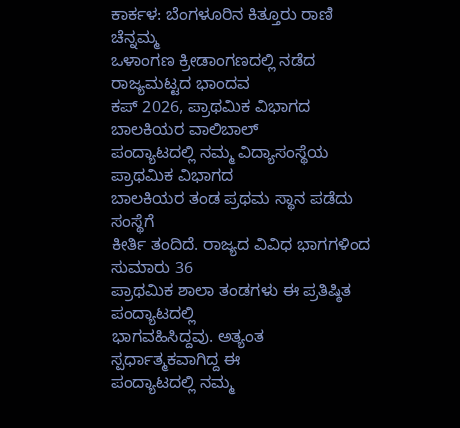ಕಾರ್ಕಳ: ಬೆಂಗಳೂರಿನ ಕಿತ್ತೂರು ರಾಣಿ ಚೆನ್ನಮ್ಮ
ಒಳಾಂಗಣ ಕ್ರೀಡಾಂಗಣದಲ್ಲಿ ನಡೆದ ರಾಜ್ಯಮಟ್ಟದ ಭಾಂದವ
ಕಪ್ 2026, ಪ್ರಾಥಮಿಕ ವಿಭಾಗದ ಬಾಲಕಿಯರ ವಾಲಿಬಾಲ್
ಪಂದ್ಯಾಟದಲ್ಲಿ ನಮ್ಮ ವಿದ್ಯಾಸಂಸ್ಥೆಯ ಪ್ರಾಥಮಿಕ ವಿಭಾಗದ
ಬಾಲಕಿಯರ ತಂಡ ಪ್ರಥಮ ಸ್ಥಾನ ಪಡೆದು ಸಂಸ್ಥೆಗೆ
ಕೀರ್ತಿ ತಂದಿದೆ. ರಾಜ್ಯದ ವಿವಿಧ ಭಾಗಗಳಿಂದ ಸುಮಾರು 36
ಪ್ರಾಥಮಿಕ ಶಾಲಾ ತಂಡಗಳು ಈ ಪ್ರತಿಷ್ಠಿತ ಪಂದ್ಯಾಟದಲ್ಲಿ
ಭಾಗವಹಿಸಿದ್ದವು. ಅತ್ಯಂತ ಸ್ಪರ್ಧಾತ್ಮಕವಾಗಿದ್ದ ಈ
ಪಂದ್ಯಾಟದಲ್ಲಿ ನಮ್ಮ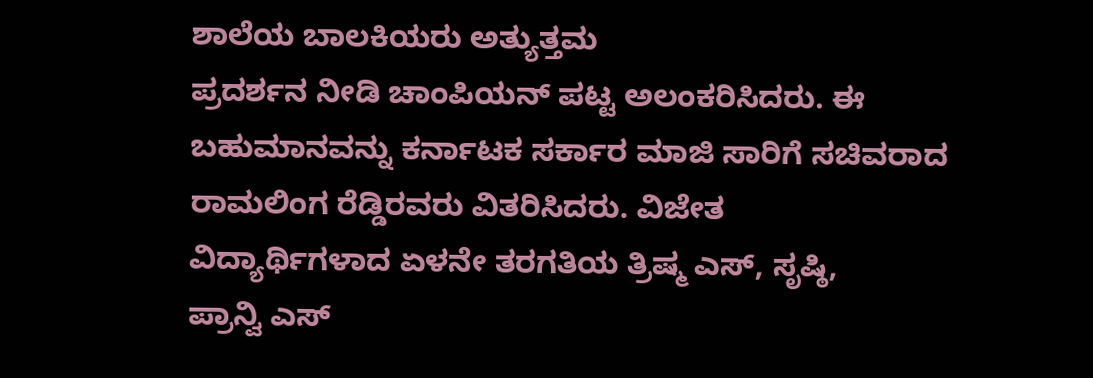ಶಾಲೆಯ ಬಾಲಕಿಯರು ಅತ್ಯುತ್ತಮ
ಪ್ರದರ್ಶನ ನೀಡಿ ಚಾಂಪಿಯನ್ ಪಟ್ಟ ಅಲಂಕರಿಸಿದರು. ಈ
ಬಹುಮಾನವನ್ನು ಕರ್ನಾಟಕ ಸರ್ಕಾರ ಮಾಜಿ ಸಾರಿಗೆ ಸಚಿವರಾದ
ರಾಮಲಿಂಗ ರೆಡ್ಡಿರವರು ವಿತರಿಸಿದರು. ವಿಜೇತ
ವಿದ್ಯಾರ್ಥಿಗಳಾದ ಏಳನೇ ತರಗತಿಯ ತ್ರಿಷ್ಮ ಎಸ್, ಸೃಷ್ಠಿ,
ಪ್ರಾನ್ವಿ ಎಸ್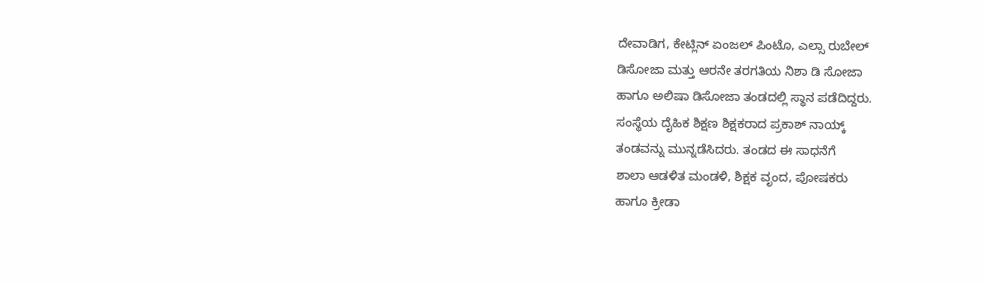ದೇವಾಡಿಗ, ಕೇಟ್ಲಿನ್ ಏಂಜಲ್ ಪಿಂಟೊ, ಎಲ್ಸಾ ರುಬೇಲ್
ಡಿಸೋಜಾ ಮತ್ತು ಆರನೇ ತರಗತಿಯ ನಿಶಾ ಡಿ ಸೋಜಾ
ಹಾಗೂ ಅಲಿಷಾ ಡಿಸೋಜಾ ತಂಡದಲ್ಲಿ ಸ್ಥಾನ ಪಡೆದಿದ್ದರು.
ಸಂಸ್ಥೆಯ ದೈಹಿಕ ಶಿಕ್ಷಣ ಶಿಕ್ಷಕರಾದ ಪ್ರಕಾಶ್ ನಾಯ್ಕ್
ತಂಡವನ್ನು ಮುನ್ನಡೆಸಿದರು. ತಂಡದ ಈ ಸಾಧನೆಗೆ
ಶಾಲಾ ಆಡಳಿತ ಮಂಡಳಿ, ಶಿಕ್ಷಕ ವೃಂದ, ಪೋಷಕರು
ಹಾಗೂ ಕ್ರೀಡಾ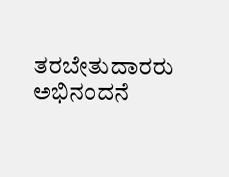ತರಬೇತುದಾರರು ಅಭಿನಂದನೆ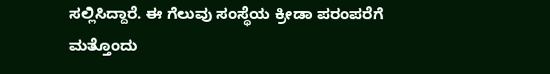ಸಲ್ಲಿಸಿದ್ದಾರೆ. ಈ ಗೆಲುವು ಸಂಸ್ಥೆಯ ಕ್ರೀಡಾ ಪರಂಪರೆಗೆ
ಮತ್ತೊಂದು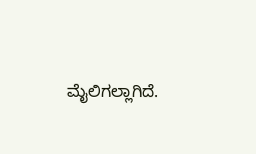ಮೈಲಿಗಲ್ಲಾಗಿದೆ.